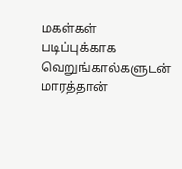மகள்கள் படிப்புக்காக வெறுங்கால்களுடன் மாரத்தான்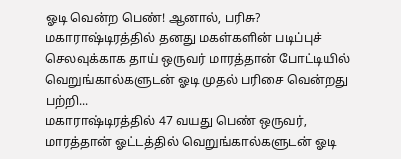ஓடி வென்ற பெண்! ஆனால், பரிசு?
மகாராஷ்டிரத்தில் தனது மகள்களின் படிப்புச் செலவுக்காக தாய் ஒருவர் மாரத்தான் போட்டியில் வெறுங்கால்களுடன் ஓடி முதல் பரிசை வென்றது பற்றி...
மகாராஷ்டிரத்தில் 47 வயது பெண் ஒருவர், மாரத்தான் ஓட்டத்தில் வெறுங்கால்களுடன் ஓடி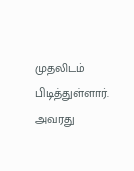முதலிடம் பிடித்துள்ளார்.
அவரது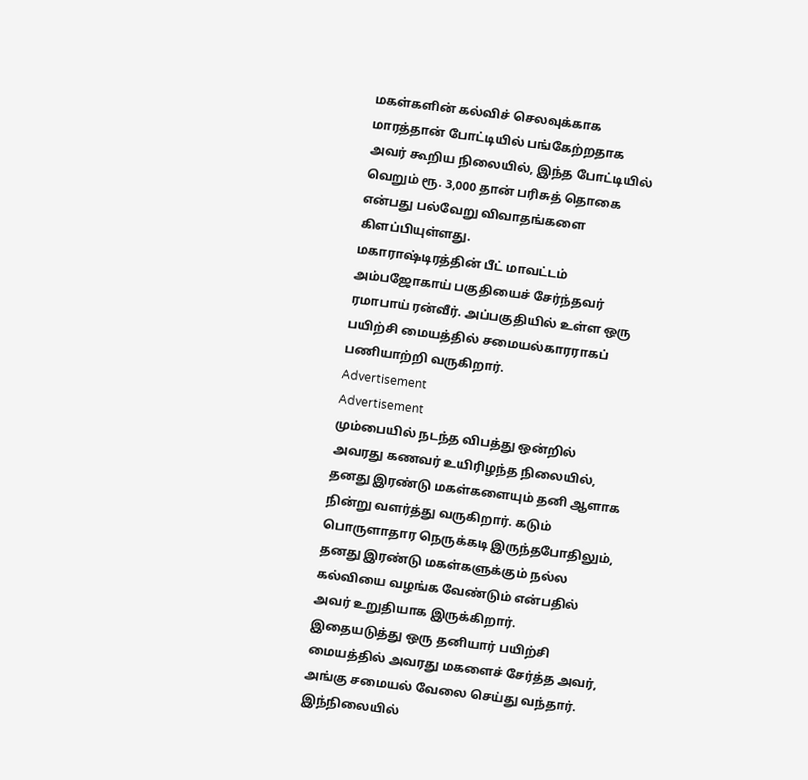மகள்களின் கல்விச் செலவுக்காக மாரத்தான் போட்டியில் பங்கேற்றதாக அவர் கூறிய நிலையில், இந்த போட்டியில் வெறும் ரூ. 3,000 தான் பரிசுத் தொகை என்பது பல்வேறு விவாதங்களை கிளப்பியுள்ளது.
மகாராஷ்டிரத்தின் பீட் மாவட்டம் அம்பஜோகாய் பகுதியைச் சேர்ந்தவர் ரமாபாய் ரன்வீர். அப்பகுதியில் உள்ள ஒரு பயிற்சி மையத்தில் சமையல்காரராகப் பணியாற்றி வருகிறார்.
Advertisement
Advertisement
மும்பையில் நடந்த விபத்து ஒன்றில் அவரது கணவர் உயிரிழந்த நிலையில், தனது இரண்டு மகள்களையும் தனி ஆளாக நின்று வளர்த்து வருகிறார். கடும் பொருளாதார நெருக்கடி இருந்தபோதிலும், தனது இரண்டு மகள்களுக்கும் நல்ல கல்வியை வழங்க வேண்டும் என்பதில் அவர் உறுதியாக இருக்கிறார்.
இதையடுத்து ஒரு தனியார் பயிற்சி மையத்தில் அவரது மகளைச் சேர்த்த அவர், அங்கு சமையல் வேலை செய்து வந்தார்.
இந்நிலையில்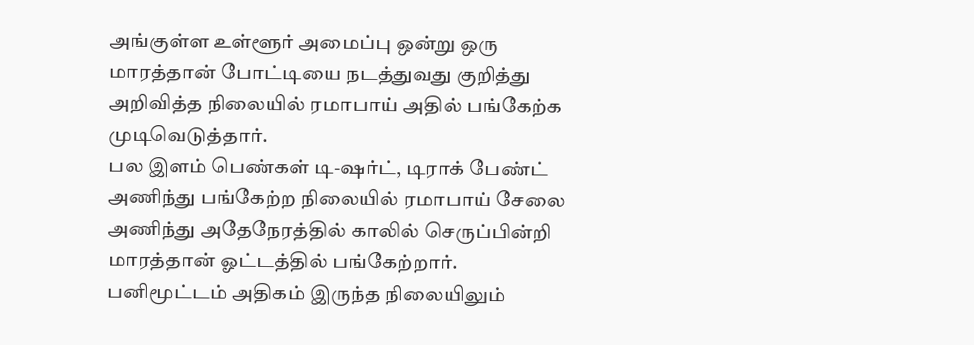அங்குள்ள உள்ளூர் அமைப்பு ஒன்று ஒரு மாரத்தான் போட்டியை நடத்துவது குறித்து அறிவித்த நிலையில் ரமாபாய் அதில் பங்கேற்க முடிவெடுத்தார்.
பல இளம் பெண்கள் டி-ஷர்ட், டிராக் பேண்ட் அணிந்து பங்கேற்ற நிலையில் ரமாபாய் சேலை அணிந்து அதேநேரத்தில் காலில் செருப்பின்றி மாரத்தான் ஓட்டத்தில் பங்கேற்றார்.
பனிமூட்டம் அதிகம் இருந்த நிலையிலும்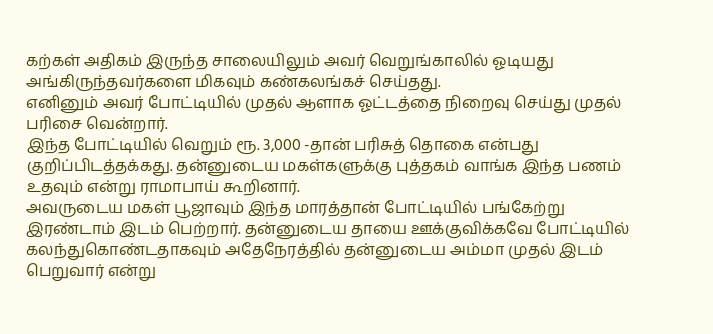கற்கள் அதிகம் இருந்த சாலையிலும் அவர் வெறுங்காலில் ஓடியது அங்கிருந்தவர்களை மிகவும் கண்கலங்கச் செய்தது.
எனினும் அவர் போட்டியில் முதல் ஆளாக ஓட்டத்தை நிறைவு செய்து முதல் பரிசை வென்றார்.
இந்த போட்டியில் வெறும் ரூ. 3,000 -தான் பரிசுத் தொகை என்பது குறிப்பிடத்தக்கது. தன்னுடைய மகள்களுக்கு புத்தகம் வாங்க இந்த பணம் உதவும் என்று ராமாபாய் கூறினார்.
அவருடைய மகள் பூஜாவும் இந்த மாரத்தான் போட்டியில் பங்கேற்று இரண்டாம் இடம் பெற்றார். தன்னுடைய தாயை ஊக்குவிக்கவே போட்டியில் கலந்துகொண்டதாகவும் அதேநேரத்தில் தன்னுடைய அம்மா முதல் இடம் பெறுவார் என்று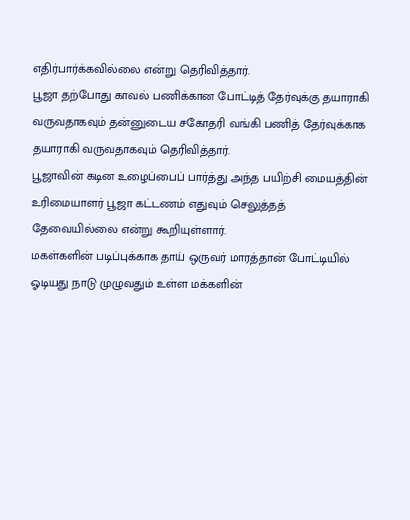எதிர்பார்க்கவில்லை என்று தெரிவித்தார்.
பூஜா தற்போது காவல் பணிக்கான போட்டித் தேர்வுக்கு தயாராகி வருவதாகவும் தன்னுடைய சகோதரி வங்கி பணித் தேர்வுக்காக தயாராகி வருவதாகவும் தெரிவித்தார்.
பூஜாவின் கடின உழைப்பைப் பார்த்து அந்த பயிற்சி மையத்தின் உரிமையாளர் பூஜா கட்டணம் எதுவும் செலுத்தத் தேவையில்லை என்று கூறியுள்ளார்.
மகள்களின் படிப்புக்காக தாய் ஒருவர் மாரத்தான் போட்டியில் ஓடியது நாடு முழுவதும் உள்ள மக்களின்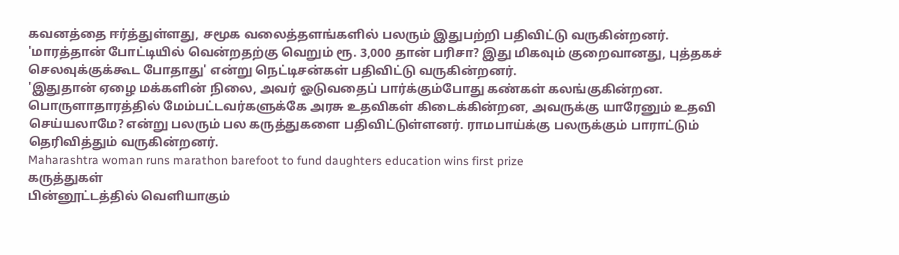கவனத்தை ஈர்த்துள்ளது, சமூக வலைத்தளங்களில் பலரும் இதுபற்றி பதிவிட்டு வருகின்றனர்.
'மாரத்தான் போட்டியில் வென்றதற்கு வெறும் ரூ. 3,000 தான் பரிசா? இது மிகவும் குறைவானது, புத்தகச் செலவுக்குக்கூட போதாது' என்று நெட்டிசன்கள் பதிவிட்டு வருகின்றனர்.
'இதுதான் ஏழை மக்களின் நிலை, அவர் ஓடுவதைப் பார்க்கும்போது கண்கள் கலங்குகின்றன. பொருளாதாரத்தில் மேம்பட்டவர்களுக்கே அரசு உதவிகள் கிடைக்கின்றன, அவருக்கு யாரேனும் உதவி செய்யலாமே? என்று பலரும் பல கருத்துகளை பதிவிட்டுள்ளனர். ராமபாய்க்கு பலருக்கும் பாராட்டும் தெரிவித்தும் வருகின்றனர்.
Maharashtra woman runs marathon barefoot to fund daughters education wins first prize
கருத்துகள்
பின்னூட்டத்தில் வெளியாகும்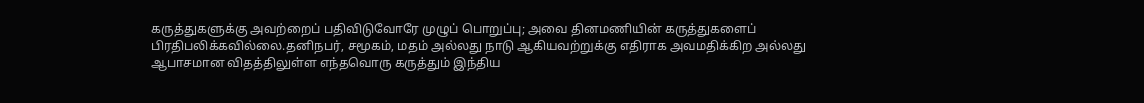கருத்துகளுக்கு அவற்றைப் பதிவிடுவோரே முழுப் பொறுப்பு; அவை தினமணியின் கருத்துகளைப் பிரதிபலிக்கவில்லை.தனிநபர், சமூகம், மதம் அல்லது நாடு ஆகியவற்றுக்கு எதிராக அவமதிக்கிற அல்லது ஆபாசமான விதத்திலுள்ள எந்தவொரு கருத்தும் இந்திய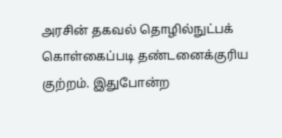அரசின் தகவல் தொழில்நுட்பக் கொள்கைப்படி தண்டனைக்குரிய குற்றம். இதுபோன்ற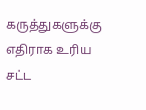கருத்துகளுக்கு எதிராக உரிய சட்ட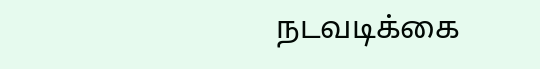நடவடிக்கை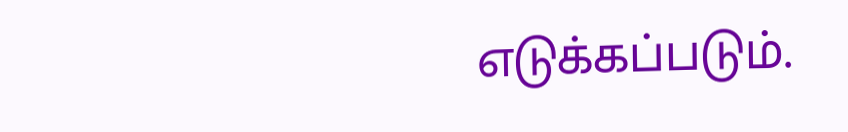எடுக்கப்படும்.